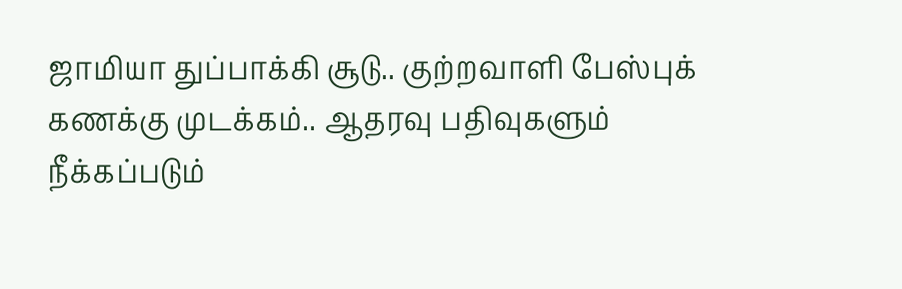ஜாமியா துப்பாக்கி சூடு.. குற்றவாளி பேஸ்புக் கணக்கு முடக்கம்.. ஆதரவு பதிவுகளும் நீக்கப்படும்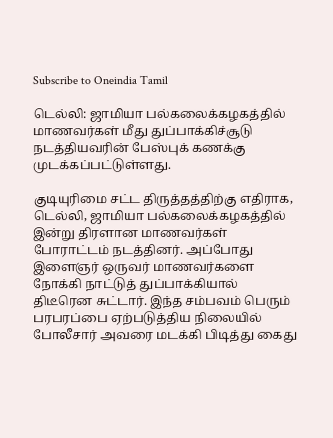Subscribe to Oneindia Tamil

டெல்லி: ஜாமியா பல்கலைக்கழகத்தில் மாணவர்கள் மீது துப்பாக்கிச்சூடு நடத்தியவரின் பேஸ்புக் கணக்கு முடக்கப்பட்டுள்ளது.

குடியுரிமை சட்ட திருத்தத்திற்கு எதிராக, டெல்லி, ஜாமியா பல்கலைக்கழகத்தில் இன்று திரளான மாணவர்கள் போராட்டம் நடத்தினர். அப்போது இளைஞர் ஒருவர் மாணவர்களை நோக்கி நாட்டுத் துப்பாக்கியால் திடீரென சுட்டார். இந்த சம்பவம் பெரும் பரபரப்பை ஏற்படுத்திய நிலையில் போலீசார் அவரை மடக்கி பிடித்து கைது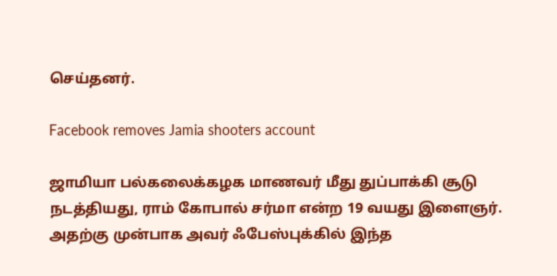செய்தனர்.

Facebook removes Jamia shooters account

ஜாமியா பல்கலைக்கழக மாணவர் மீது துப்பாக்கி சூடு நடத்தியது, ராம் கோபால் சர்மா என்ற 19 வயது இளைஞர். அதற்கு முன்பாக அவர் ஃபேஸ்புக்கில் இந்த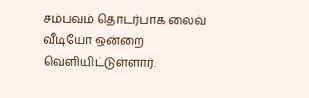சம்பவம் தொடர்பாக லைவ் வீடியோ ஒன்றை வெளியிட்டுள்ளார்.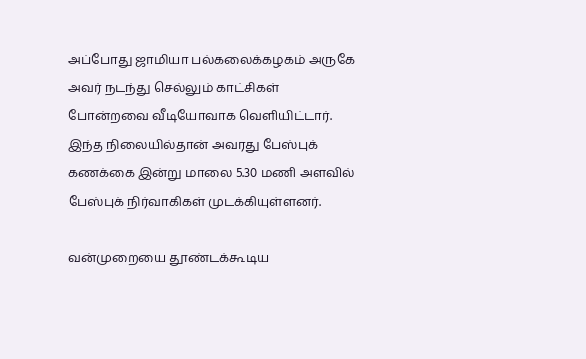அப்போது ஜாமியா பல்கலைக்கழகம் அருகே அவர் நடந்து செல்லும் காட்சிகள் போன்றவை வீடியோவாக வெளியிட்டார். இந்த நிலையில்தான் அவரது பேஸ்புக் கணக்கை இன்று மாலை 5.30 மணி அளவில் பேஸ்புக் நிர்வாகிகள் முடக்கியுள்ளனர்.

வன்முறையை தூண்டக்கூடிய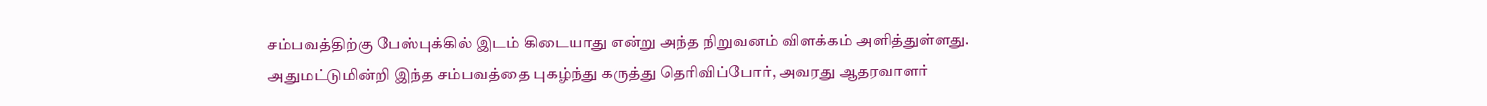சம்பவத்திற்கு பேஸ்புக்கில் இடம் கிடையாது என்று அந்த நிறுவனம் விளக்கம் அளித்துள்ளது. அதுமட்டுமின்றி இந்த சம்பவத்தை புகழ்ந்து கருத்து தெரிவிப்போர், அவரது ஆதரவாளர்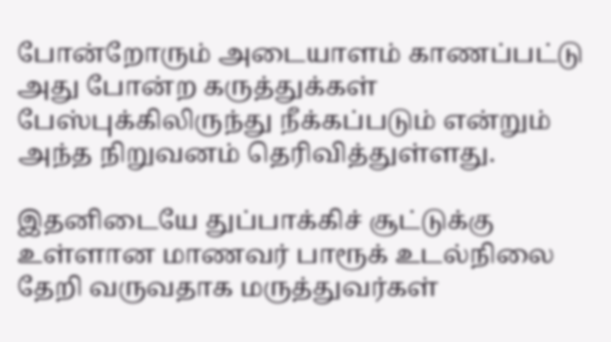போன்றோரும் அடையாளம் காணப்பட்டு அது போன்ற கருத்துக்கள் பேஸ்புக்கிலிருந்து நீக்கப்படும் என்றும் அந்த நிறுவனம் தெரிவித்துள்ளது.

இதனிடையே துப்பாக்கிச் சூட்டுக்கு உள்ளான மாணவர் பாரூக் உடல்நிலை தேறி வருவதாக மருத்துவர்கள்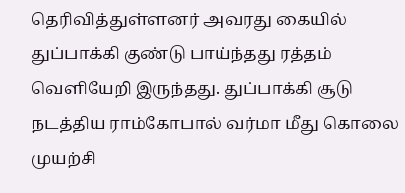தெரிவித்துள்ளனர் அவரது கையில் துப்பாக்கி குண்டு பாய்ந்தது ரத்தம் வெளியேறி இருந்தது. துப்பாக்கி சூடு நடத்திய ராம்கோபால் வர்மா மீது கொலை முயற்சி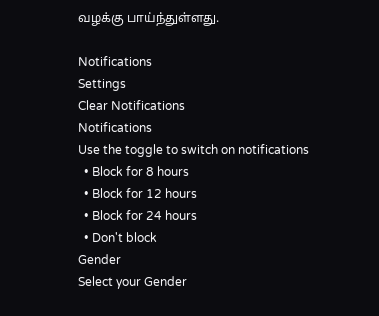வழக்கு பாய்ந்துள்ளது.

Notifications
Settings
Clear Notifications
Notifications
Use the toggle to switch on notifications
  • Block for 8 hours
  • Block for 12 hours
  • Block for 24 hours
  • Don't block
Gender
Select your Gender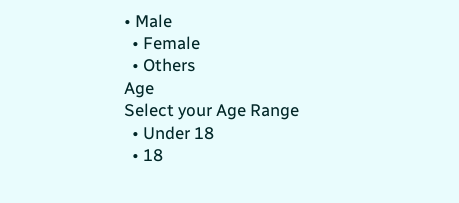• Male
  • Female
  • Others
Age
Select your Age Range
  • Under 18
  • 18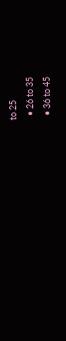to 25
  • 26 to 35
  • 36 to 45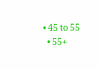• 45 to 55
  • 55+